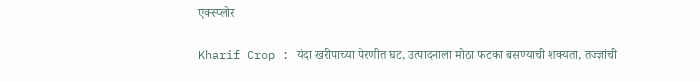एक्स्प्लोर

Kharif Crop : यंदा खरीपाच्या पेरणीत घट, उत्पादनाला मोठा फटका बसण्याची शक्यता, तज्ज्ञांची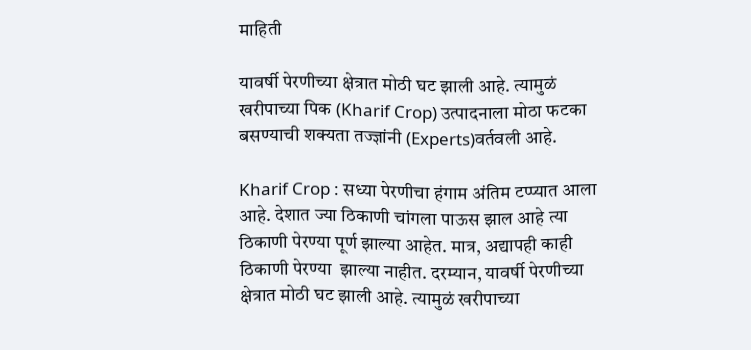माहिती

यावर्षी पेरणीच्या क्षेत्रात मोठी घट झाली आहे. त्यामुळं खरीपाच्या पिक (Kharif Crop) उत्पादनाला मोठा फटका बसण्याची शक्यता तज्ज्ञांनी (Experts)वर्तवली आहे.

Kharif Crop : सध्या पेरणीचा हंगाम अंतिम टप्प्यात आला आहे. देशात ज्या ठिकाणी चांगला पाऊस झाल आहे त्या ठिकाणी पेरण्या पूर्ण झाल्या आहेत. मात्र, अद्यापही काही ठिकाणी पेरण्या  झाल्या नाहीत. दरम्यान, यावर्षी पेरणीच्या क्षेत्रात मोठी घट झाली आहे. त्यामुळं खरीपाच्या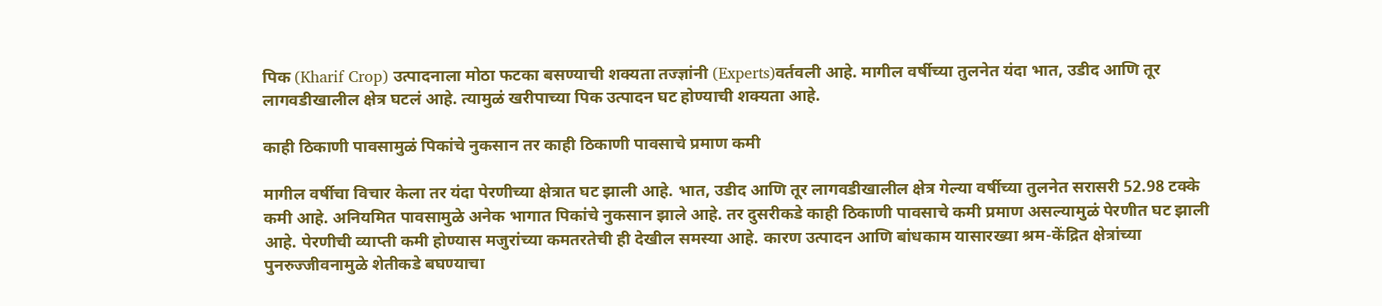पिक (Kharif Crop) उत्पादनाला मोठा फटका बसण्याची शक्यता तज्ज्ञांनी (Experts)वर्तवली आहे. मागील वर्षीच्या तुलनेत यंदा भात, उडीद आणि तूर लागवडीखालील क्षेत्र घटलं आहे. त्यामुळं खरीपाच्या पिक उत्पादन घट होण्याची शक्यता आहे.

काही ठिकाणी पावसामुळं पिकांचे नुकसान तर काही ठिकाणी पावसाचे प्रमाण कमी

मागील वर्षीचा विचार केला तर यंदा पेरणीच्या क्षेत्रात घट झाली आहे. भात, उडीद आणि तूर लागवडीखालील क्षेत्र गेल्या वर्षीच्या तुलनेत सरासरी 52.98 टक्के कमी आहे. अनियमित पावसामुळे अनेक भागात पिकांचे नुकसान झाले आहे. तर दुसरीकडे काही ठिकाणी पावसाचे कमी प्रमाण असल्यामुळं पेरणीत घट झाली आहे. पेरणीची व्याप्ती कमी होण्यास मजुरांच्या कमतरतेची ही देखील समस्या आहे. कारण उत्पादन आणि बांधकाम यासारख्या श्रम-केंद्रित क्षेत्रांच्या पुनरुज्जीवनामुळे शेतीकडे बघण्याचा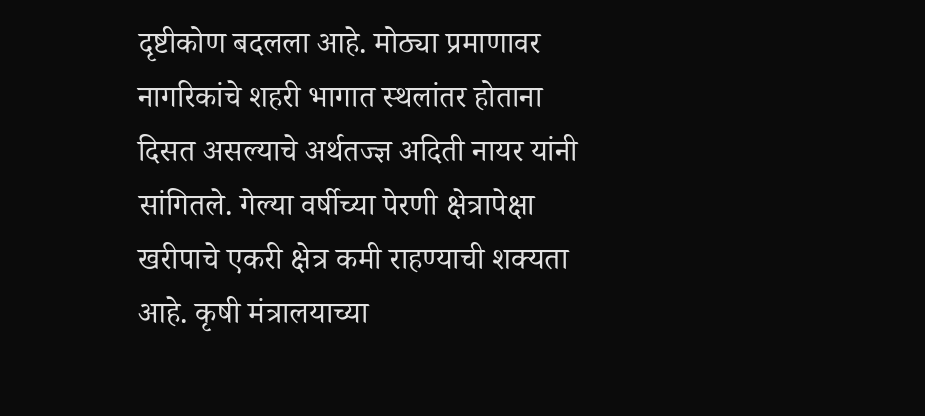दृष्टीकोण बदलला आहे. मोठ्या प्रमाणावर नागरिकांचे शहरी भागात स्थलांतर होताना दिसत असल्याचे अर्थतज्ज्ञ अदिती नायर यांनी सांगितले. गेल्या वर्षीच्या पेरणी क्षेत्रापेक्षा खरीपाचे एकरी क्षेत्र कमी राहण्याची शक्यता आहे. कृषी मंत्रालयाच्या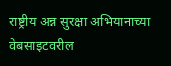राष्ट्रीय अन्न सुरक्षा अभियानाच्या वेबसाइटवरील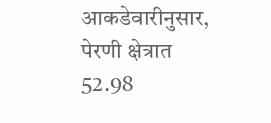आकडेवारीनुसार, पेरणी क्षेत्रात 52.98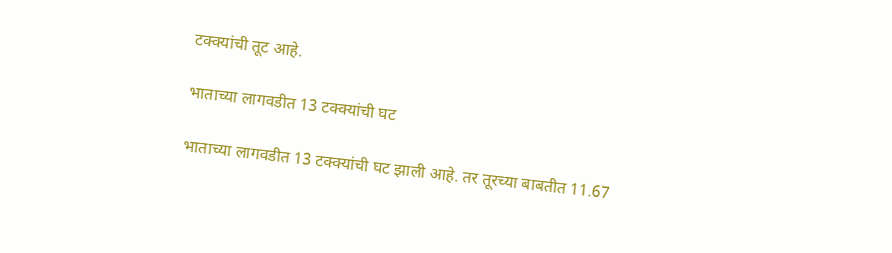टक्क्यांची तूट आहे.

भाताच्या लागवडीत 13 टक्क्यांची घट

भाताच्या लागवडीत 13 टक्क्यांची घट झाली आहे. तर तूरच्या बाबतीत 11.67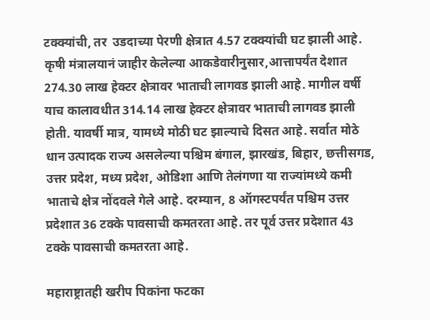टक्क्यांची, तर  उडदाच्या पेरणी क्षेत्रात 4.57 टक्क्यांची घट झाली आहे. कृषी मंत्रालयानं जाहीर केलेल्या आकडेवारीनुसार,आत्तापर्यंत देशात 274.30 लाख हेक्‍टर क्षेत्रावर भाताची लागवड झाली आहे. मागील वर्षी याच कालावधीत 314.14 लाख हेक्‍टर क्षेत्रावर भाताची लागवड झाली होती. यावर्षी मात्र, यामध्ये मोठी घट झाल्याचे दिसत आहे. सर्वात मोठे धान उत्पादक राज्य असलेल्या पश्चिम बंगाल, झारखंड, बिहार, छत्तीसगड, उत्तर प्रदेश, मध्य प्रदेश, ओडिशा आणि तेलंगणा या राज्यांमध्ये कमी भाताचे क्षेत्र नोंदवले गेले आहे. दरम्यान, 8 ऑगस्टपर्यंत पश्चिम उत्तर प्रदेशात 36 टक्के पावसाची कमतरता आहे. तर पूर्व उत्तर प्रदेशात 43 टक्के पावसाची कमतरता आहे.

महाराष्ट्रातही खरीप पिकांना फटका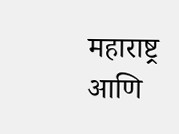महाराष्ट्र आणि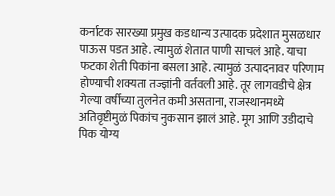कर्नाटक सारख्या प्रमुख कडधान्य उत्पादक प्रदेशात मुसळधार पाऊस पडत आहे. त्यामुळं शेतात पाणी साचलं आहे. याचा फटका शेती पिकांना बसला आहे. त्यामुळं उत्पादनावर परिणाम होण्याची शक्यता तज्ज्ञांनी वर्तवली आहे. तूर लागवडीचे क्षेत्र गेल्या वर्षीच्या तुलनेत कमी असताना, राजस्थानमध्ये अतिवृष्टीमुळं पिकांच नुकसान झालं आहे. मूग आणि उडीदाचे पिक योग्य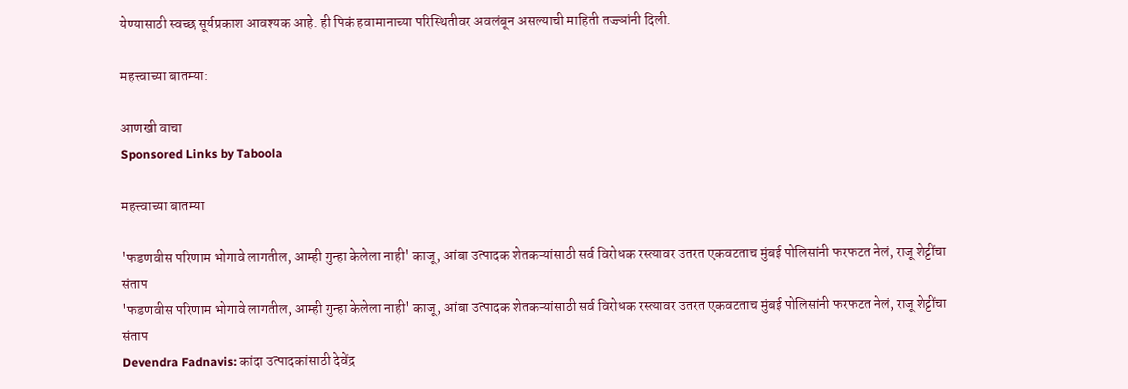येण्यासाठी स्वच्छ सूर्यप्रकाश आवश्यक आहे. ही पिकं हवामानाच्या परिस्थितीवर अवलंबून असल्याची माहिती तज्ज्ञांनी दिली.

महत्त्वाच्या बातम्या:

आणखी वाचा
Sponsored Links by Taboola

महत्त्वाच्या बातम्या

'फडणवीस परिणाम भोगावे लागतील, आम्ही गुन्हा केलेला नाही' काजू, आंबा उत्पादक शेतकऱ्यांसाठी सर्व विरोधक रस्त्यावर उतरत एकवटताच मुंबई पोलिसांनी फरफटत नेलं, राजू शेट्टींचा संताप
'फडणवीस परिणाम भोगावे लागतील, आम्ही गुन्हा केलेला नाही' काजू, आंबा उत्पादक शेतकऱ्यांसाठी सर्व विरोधक रस्त्यावर उतरत एकवटताच मुंबई पोलिसांनी फरफटत नेलं, राजू शेट्टींचा संताप
Devendra Fadnavis: कांदा उत्पादकांसाठी देवेंद्र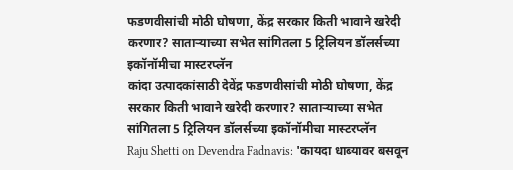फडणवीसांची मोठी घोषणा, केंद्र सरकार किती भावाने खरेदी करणार? साताऱ्याच्या सभेत सांगितला 5 ट्रिलियन डॉलर्सच्या इकॉनॉमीचा मास्टरप्लॅन
कांदा उत्पादकांसाठी देवेंद्र फडणवीसांची मोठी घोषणा, केंद्र सरकार किती भावाने खरेदी करणार? साताऱ्याच्या सभेत सांगितला 5 ट्रिलियन डॉलर्सच्या इकॉनॉमीचा मास्टरप्लॅन
Raju Shetti on Devendra Fadnavis: 'कायदा धाब्यावर बसवून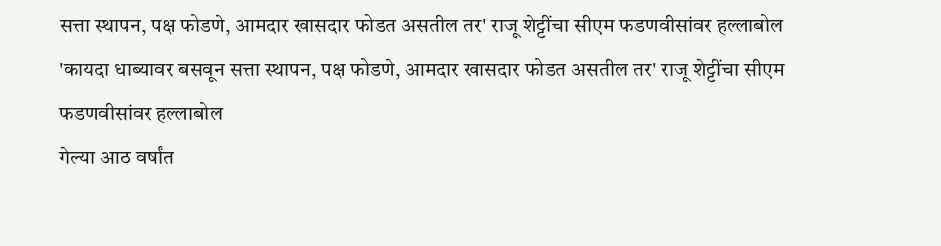सत्ता स्थापन, पक्ष फोडणे, आमदार खासदार फोडत असतील तर' राजू शेट्टींचा सीएम फडणवीसांवर हल्लाबोल
'कायदा धाब्यावर बसवून सत्ता स्थापन, पक्ष फोडणे, आमदार खासदार फोडत असतील तर' राजू शेट्टींचा सीएम फडणवीसांवर हल्लाबोल
गेल्या आठ वर्षांत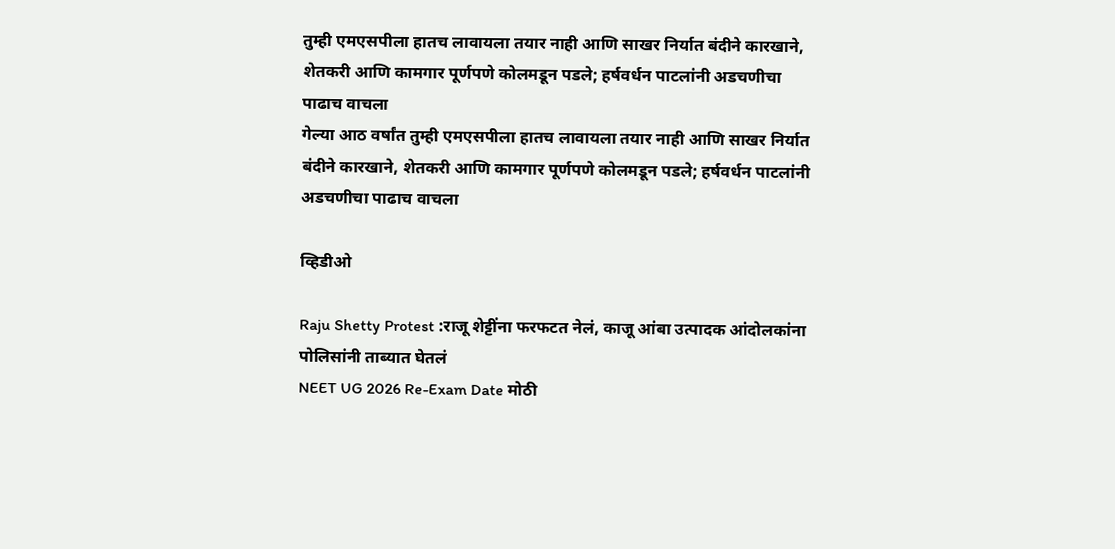तुम्ही एमएसपीला हातच लावायला तयार नाही आणि साखर निर्यात बंदीने कारखाने, शेतकरी आणि कामगार पूर्णपणे कोलमडून पडले; हर्षवर्धन पाटलांनी अडचणीचा पाढाच वाचला
गेल्या आठ वर्षांत तुम्ही एमएसपीला हातच लावायला तयार नाही आणि साखर निर्यात बंदीने कारखाने, शेतकरी आणि कामगार पूर्णपणे कोलमडून पडले; हर्षवर्धन पाटलांनी अडचणीचा पाढाच वाचला

व्हिडीओ

Raju Shetty Protest :राजू शेट्टींना फरफटत नेलं, काजू आंबा उत्पादक आंदोलकांना पोलिसांनी ताब्यात घेतलं
NEET UG 2026 Re-Exam Date मोठी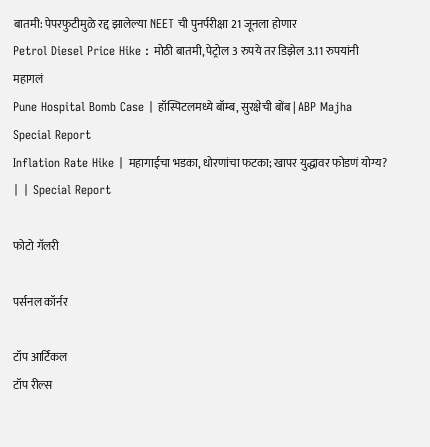बातमी: पेपरफुटीमुळे रद्द झालेल्या NEET ची पुनर्परीक्षा 21 जूनला होणार
Petrol Diesel Price Hike : मोठी बातमी, पेट्रोल 3 रुपये तर डिझेल 3.11 रुपयांनी महागलं
Pune Hospital Bomb Case | हॉस्पिटलमध्ये बॉम्ब, सुरक्षेची बोंब | ABP Majha Special Report
Inflation Rate Hike | महागाईचा भडका, धोरणांचा फटका; खापर युद्धावर फोडणं योग्य? | | Special Report

फोटो गॅलरी

पर्सनल कॉर्नर

टॉप आर्टिकल
टॉप रील्स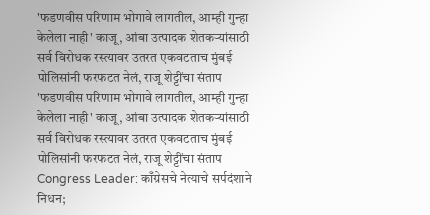'फडणवीस परिणाम भोगावे लागतील, आम्ही गुन्हा केलेला नाही' काजू, आंबा उत्पादक शेतकऱ्यांसाठी सर्व विरोधक रस्त्यावर उतरत एकवटताच मुंबई पोलिसांनी फरफटत नेलं, राजू शेट्टींचा संताप
'फडणवीस परिणाम भोगावे लागतील, आम्ही गुन्हा केलेला नाही' काजू, आंबा उत्पादक शेतकऱ्यांसाठी सर्व विरोधक रस्त्यावर उतरत एकवटताच मुंबई पोलिसांनी फरफटत नेलं, राजू शेट्टींचा संताप
Congress Leader: काँग्रेसचे नेत्याचे सर्पदंशाने निधन;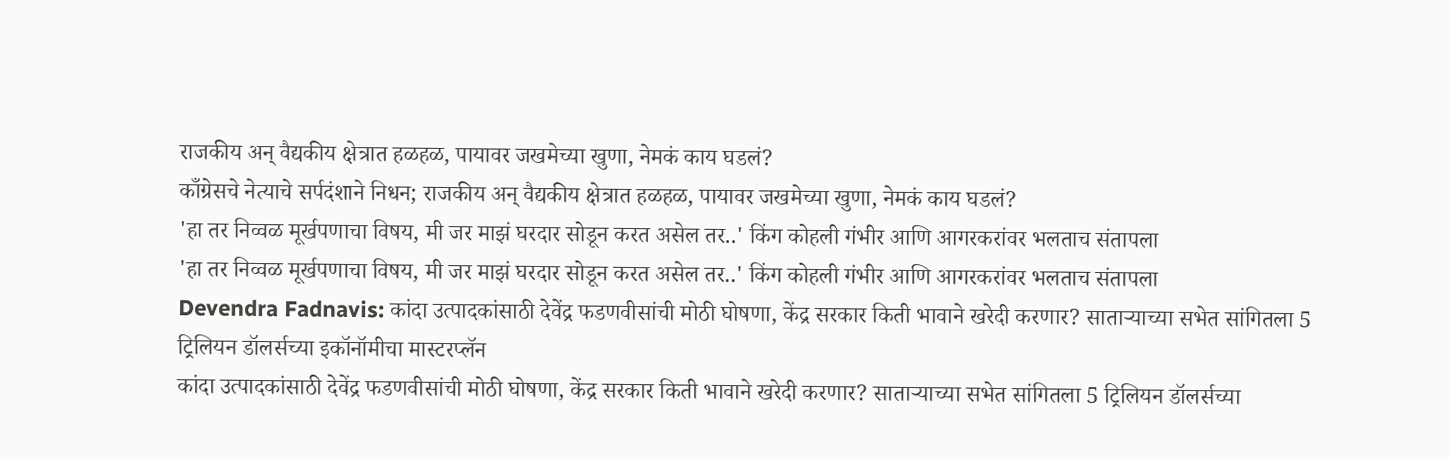राजकीय अन् वैद्यकीय क्षेत्रात हळहळ, पायावर जखमेच्या खुणा, नेमकं काय घडलं?
काँग्रेसचे नेत्याचे सर्पदंशाने निधन; राजकीय अन् वैद्यकीय क्षेत्रात हळहळ, पायावर जखमेच्या खुणा, नेमकं काय घडलं?
'हा तर निव्वळ मूर्खपणाचा विषय, मी जर माझं घरदार सोडून करत असेल तर..' किंग कोहली गंभीर आणि आगरकरांवर भलताच संतापला
'हा तर निव्वळ मूर्खपणाचा विषय, मी जर माझं घरदार सोडून करत असेल तर..' किंग कोहली गंभीर आणि आगरकरांवर भलताच संतापला
Devendra Fadnavis: कांदा उत्पादकांसाठी देवेंद्र फडणवीसांची मोठी घोषणा, केंद्र सरकार किती भावाने खरेदी करणार? साताऱ्याच्या सभेत सांगितला 5 ट्रिलियन डॉलर्सच्या इकॉनॉमीचा मास्टरप्लॅन
कांदा उत्पादकांसाठी देवेंद्र फडणवीसांची मोठी घोषणा, केंद्र सरकार किती भावाने खरेदी करणार? साताऱ्याच्या सभेत सांगितला 5 ट्रिलियन डॉलर्सच्या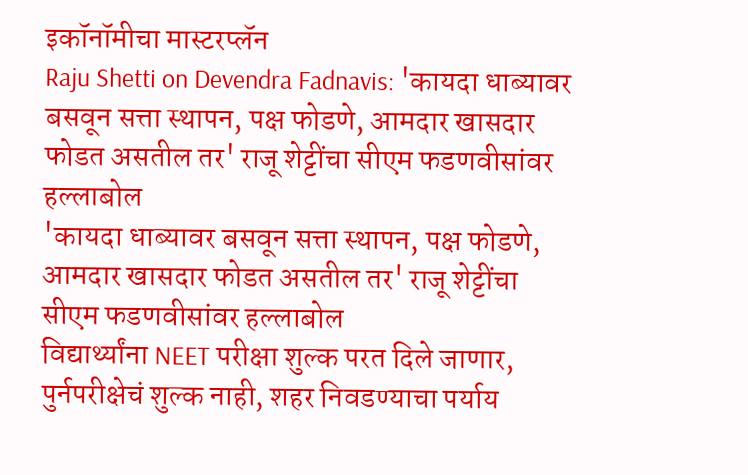इकॉनॉमीचा मास्टरप्लॅन
Raju Shetti on Devendra Fadnavis: 'कायदा धाब्यावर बसवून सत्ता स्थापन, पक्ष फोडणे, आमदार खासदार फोडत असतील तर' राजू शेट्टींचा सीएम फडणवीसांवर हल्लाबोल
'कायदा धाब्यावर बसवून सत्ता स्थापन, पक्ष फोडणे, आमदार खासदार फोडत असतील तर' राजू शेट्टींचा सीएम फडणवीसांवर हल्लाबोल
विद्यार्थ्यांना NEET परीक्षा शुल्क परत दिले जाणार, पुर्नपरीक्षेचं शुल्क नाही, शहर निवडण्याचा पर्याय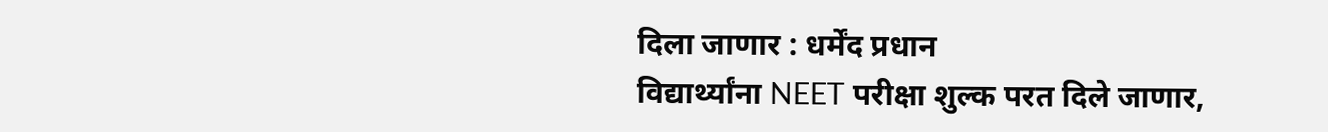दिला जाणार : धर्मेंद प्रधान
विद्यार्थ्यांना NEET परीक्षा शुल्क परत दिले जाणार,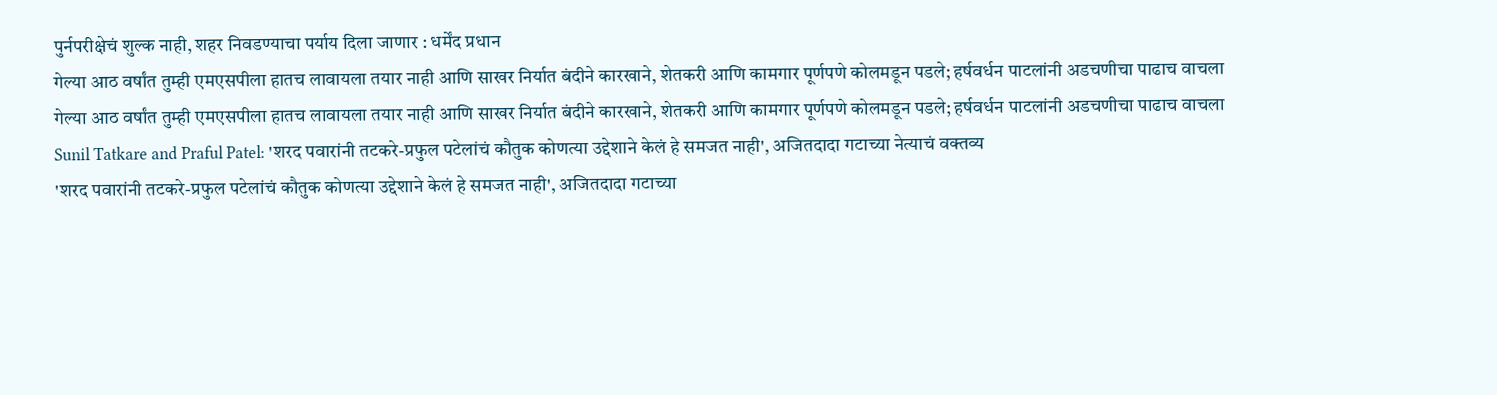पुर्नपरीक्षेचं शुल्क नाही, शहर निवडण्याचा पर्याय दिला जाणार : धर्मेंद प्रधान
गेल्या आठ वर्षांत तुम्ही एमएसपीला हातच लावायला तयार नाही आणि साखर निर्यात बंदीने कारखाने, शेतकरी आणि कामगार पूर्णपणे कोलमडून पडले; हर्षवर्धन पाटलांनी अडचणीचा पाढाच वाचला
गेल्या आठ वर्षांत तुम्ही एमएसपीला हातच लावायला तयार नाही आणि साखर निर्यात बंदीने कारखाने, शेतकरी आणि कामगार पूर्णपणे कोलमडून पडले; हर्षवर्धन पाटलांनी अडचणीचा पाढाच वाचला
Sunil Tatkare and Praful Patel: 'शरद पवारांनी तटकरे-प्रफुल पटेलांचं कौतुक कोणत्या उद्देशाने केलं हे समजत नाही', अजितदादा गटाच्या नेत्याचं वक्तव्य
'शरद पवारांनी तटकरे-प्रफुल पटेलांचं कौतुक कोणत्या उद्देशाने केलं हे समजत नाही', अजितदादा गटाच्या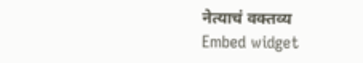नेत्याचं वक्तव्य
Embed widget